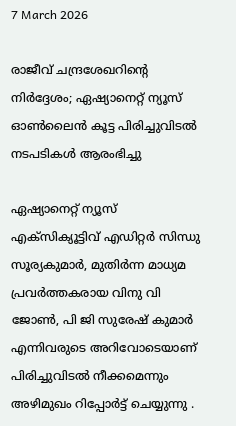7 March 2026

രാജീവ് ചന്ദ്രശേഖറിന്റെ നിർദ്ദേശം; ഏഷ്യാനെറ്റ് ന്യൂസ് ഓണ്‍ലൈന്‍ കൂട്ട പിരിച്ചുവിടൽ നടപടികള്‍ ആരംഭിച്ചു

ഏഷ്യാനെറ്റ് ന്യൂസ് എക്സിക്യൂട്ടിവ് എഡിറ്റര്‍ സിന്ധു സൂര്യകുമാര്‍, മുതിര്‍ന്ന മാധ്യമ പ്രവര്‍ത്തകരായ വിനു വി ജോണ്‍, പി ജി സുരേഷ് കുമാര്‍ എന്നിവരുടെ അറിവോടെയാണ് പിരിച്ചുവിടല്‍ നീക്കമെന്നും അഴിമുഖം റിപ്പോർട്ട് ചെയ്യുന്നു .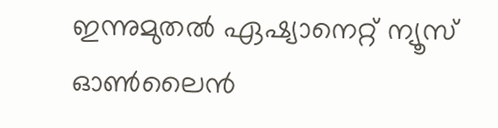ഇന്നുമുതൽ ഏഷ്യാനെറ്റ് ന്യൂസ് ഓണ്‍ലൈന്‍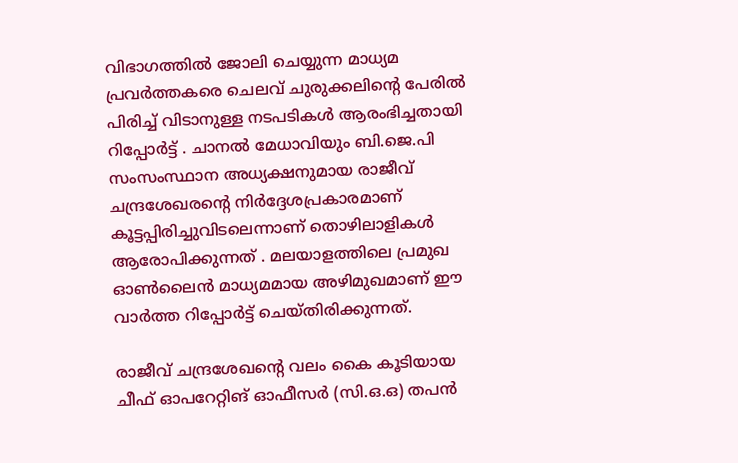വിഭാഗത്തില്‍ ജോലി ചെയ്യുന്ന മാധ്യമ പ്രവര്‍ത്തകരെ ചെലവ് ചുരുക്കലിന്റെ പേരില്‍ പിരിച്ച് വിടാനുള്ള നടപടികള്‍ ആരംഭിച്ചതായി റിപ്പോർട്ട് . ചാനൽ മേധാവിയും ബി.ജെ.പി സംസംസ്ഥാന അധ്യക്ഷനുമായ രാജീവ് ചന്ദ്രശേഖരന്റെ നിര്‍ദ്ദേശപ്രകാരമാണ് കൂട്ടപ്പിരിച്ചുവിടലെന്നാണ് തൊഴിലാളികള്‍ ആരോപിക്കുന്നത് . മലയാളത്തിലെ പ്രമുഖ ഓൺലൈൻ മാധ്യമമായ അഴിമുഖമാണ് ഈ വാർത്ത റിപ്പോർട്ട് ചെയ്തിരിക്കുന്നത്.

രാജീവ് ചന്ദ്രശേഖന്റെ വലം കൈ കൂടിയായ ചീഫ് ഓപറേറ്റിങ് ഓഫീസര്‍ (സി.ഒ.ഒ) തപന്‍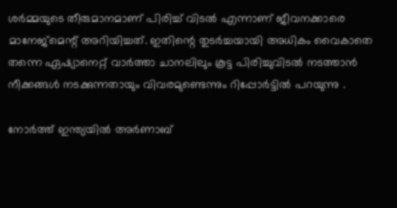ശര്‍മ്മയുടെ തീരുമാനമാണ് പിരിച്ച് വിടല്‍ എന്നാണ് ജീവനക്കാരെ മാനേജ്മെന്റ് അറിയിച്ചത്. ഇതിന്റെ തുടര്‍ച്ചയായി അധികം വൈകാതെ തന്നെ ഏഷ്യാനെറ്റ് വാര്‍ത്താ ചാനലിലും കൂട്ട പിരിച്ചുവിടല്‍ നടത്താന്‍ നീക്കങ്ങള്‍ നടക്കുന്നതായും വിവരമുണ്ടെന്നും റിപ്പോർട്ടിൽ പറയുന്നു .

നോർത്ത് ഇന്ത്യയിൽ അര്‍ണാബ്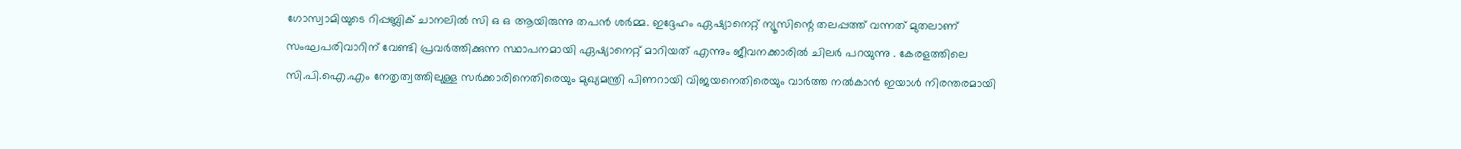ഗോസ്വാമിയുടെ റിപ്പബ്ലിക് ചാനലില്‍ സി ഒ ഒ ആയിരുന്നു തപന്‍ ശര്‍മ്മ. ഇദ്ദേഹം ഏഷ്യാനെറ്റ് ന്യൂസിന്റെ തലപ്പത്ത് വന്നത് മുതലാണ് സംഘപരിവാറിന് വേണ്ടി പ്രവര്‍ത്തിക്കുന്ന സ്ഥാപനമായി ഏഷ്യാനെറ്റ് മാറിയത് എന്നും ജീവനക്കാരില്‍ ചിലര്‍ പറയുന്നു . കേരളത്തിലെ സി.പി.ഐ.എം നേതൃത്വത്തിലുള്ള സര്‍ക്കാരിനെതിരെയും മുഖ്യമന്ത്രി പിണറായി വിജയനെതിരെയും വാര്‍ത്ത നല്‍കാന്‍ ഇയാള്‍ നിരന്തരമായി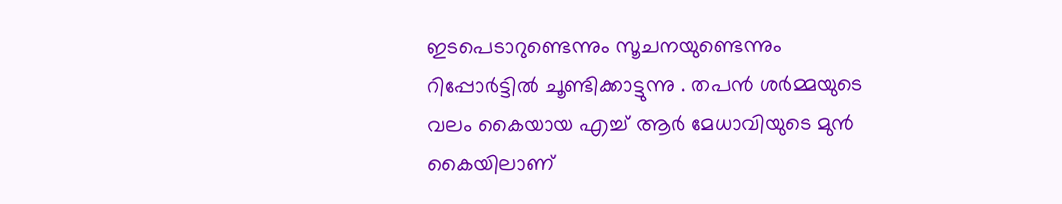ഇടപെടാറുണ്ടെന്നും സൂചനയുണ്ടെന്നും റിപ്പോർട്ടിൽ ചൂണ്ടിക്കാട്ടുന്നു . തപന്‍ ശര്‍മ്മയുടെ വലം കൈയായ എച്ച് ആര്‍ മേധാവിയുടെ മുന്‍ കൈയിലാണ്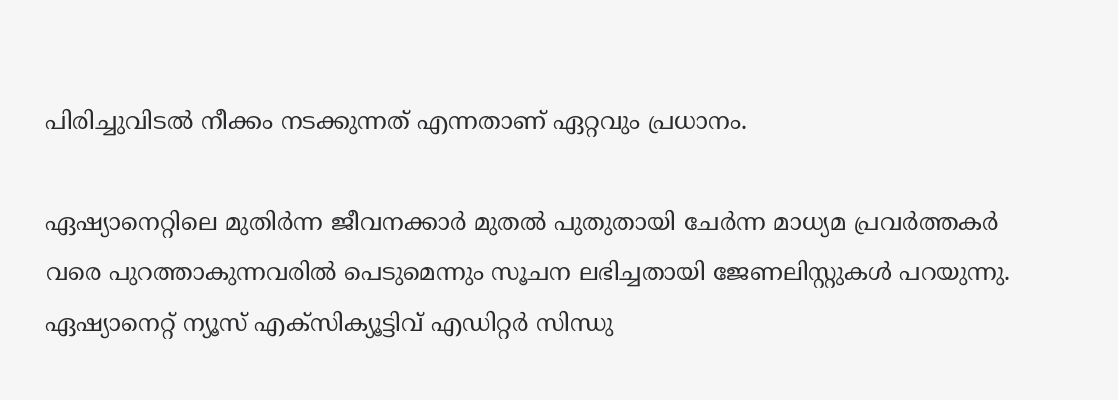പിരിച്ചുവിടല്‍ നീക്കം നടക്കുന്നത് എന്നതാണ് ഏറ്റവും പ്രധാനം.

ഏഷ്യാനെറ്റിലെ മുതിര്‍ന്ന ജീവനക്കാര്‍ മുതല്‍ പുതുതായി ചേര്‍ന്ന മാധ്യമ പ്രവര്‍ത്തകര്‍ വരെ പുറത്താകുന്നവരില്‍ പെടുമെന്നും സൂചന ലഭിച്ചതായി ജേണലിസ്റ്റുകള്‍ പറയുന്നു. ഏഷ്യാനെറ്റ് ന്യൂസ് എക്സിക്യൂട്ടിവ് എഡിറ്റര്‍ സിന്ധു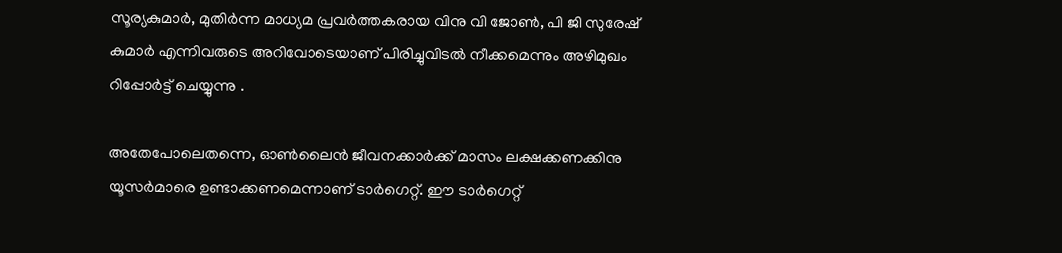സൂര്യകുമാര്‍, മുതിര്‍ന്ന മാധ്യമ പ്രവര്‍ത്തകരായ വിനു വി ജോണ്‍, പി ജി സുരേഷ് കുമാര്‍ എന്നിവരുടെ അറിവോടെയാണ് പിരിച്ചുവിടല്‍ നീക്കമെന്നും അഴിമുഖം റിപ്പോർട്ട് ചെയ്യുന്നു .

അതേപോലെതന്നെ, ഓണ്‍ലൈന്‍ ജീവനക്കാര്‍ക്ക് മാസം ലക്ഷക്കണക്കിനു യൂസര്‍മാരെ ഉണ്ടാക്കണമെന്നാണ് ടാര്‍ഗെറ്റ്. ഈ ടാര്‍ഗെറ്റ്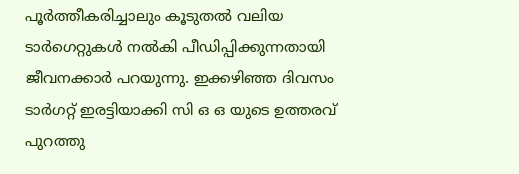പൂര്‍ത്തീകരിച്ചാലും കൂടുതല്‍ വലിയ ടാര്‍ഗെറ്റുകള്‍ നല്‍കി പീഡിപ്പിക്കുന്നതായി ജീവനക്കാര്‍ പറയുന്നു. ഇക്കഴിഞ്ഞ ദിവസം ടാര്‍ഗറ്റ് ഇരട്ടിയാക്കി സി ഒ ഒ യുടെ ഉത്തരവ് പുറത്തു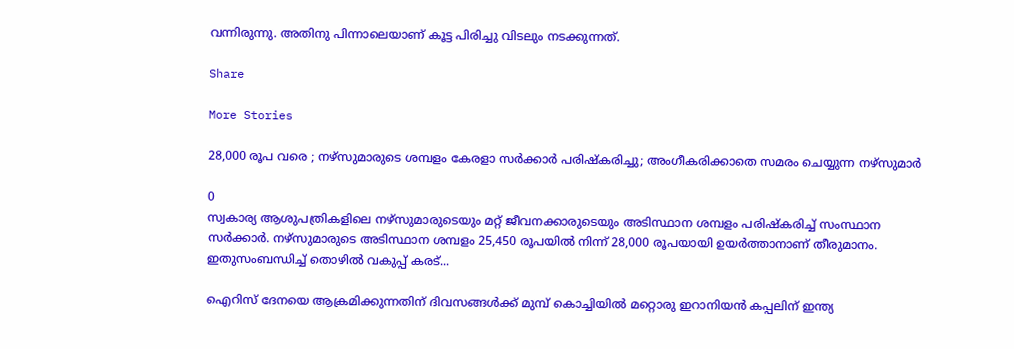വന്നിരുന്നു. അതിനു പിന്നാലെയാണ് കൂട്ട പിരിച്ചു വിടലും നടക്കുന്നത്.

Share

More Stories

28,000 രൂപ വരെ ; നഴ്സുമാരുടെ ശമ്പളം കേരളാ സർക്കാർ പരിഷ്കരിച്ചു; അംഗീകരിക്കാതെ സമരം ചെയ്യുന്ന നഴ്സുമാർ

0
സ്വകാര്യ ആശുപത്രികളിലെ നഴ്‌സുമാരുടെയും മറ്റ് ജീവനക്കാരുടെയും അടിസ്ഥാന ശമ്പളം പരിഷ്‌കരിച്ച് സംസ്ഥാന സർക്കാർ. നഴ്‌സുമാരുടെ അടിസ്ഥാന ശമ്പളം 25,450 രൂപയിൽ നിന്ന് 28,000 രൂപയായി ഉയർത്താനാണ് തീരുമാനം. ഇതുസംബന്ധിച്ച് തൊഴിൽ വകുപ്പ് കരട്...

ഐറിസ് ദേനയെ ആക്രമിക്കുന്നതിന് ദിവസങ്ങൾക്ക് മുമ്പ് കൊച്ചിയിൽ മറ്റൊരു ഇറാനിയൻ കപ്പലിന് ഇന്ത്യ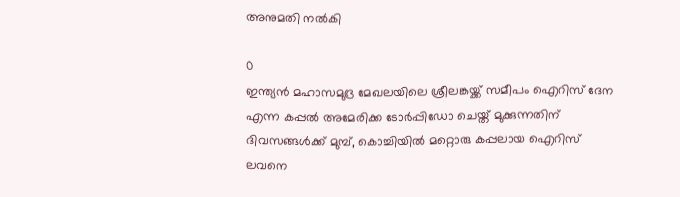അനുമതി നൽകി

0
ഇന്ത്യൻ മഹാസമുദ്ര മേഖലയിലെ ശ്രീലങ്കയ്ക്ക് സമീപം ഐറിസ് ദേന എന്ന കപ്പൽ അമേരിക്ക ടോർപ്പിഡോ ചെയ്ത് മുക്കുന്നതിന് ദിവസങ്ങൾക്ക് മുമ്പ്, കൊച്ചിയിൽ മറ്റൊരു കപ്പലായ ഐറിസ് ലവനെ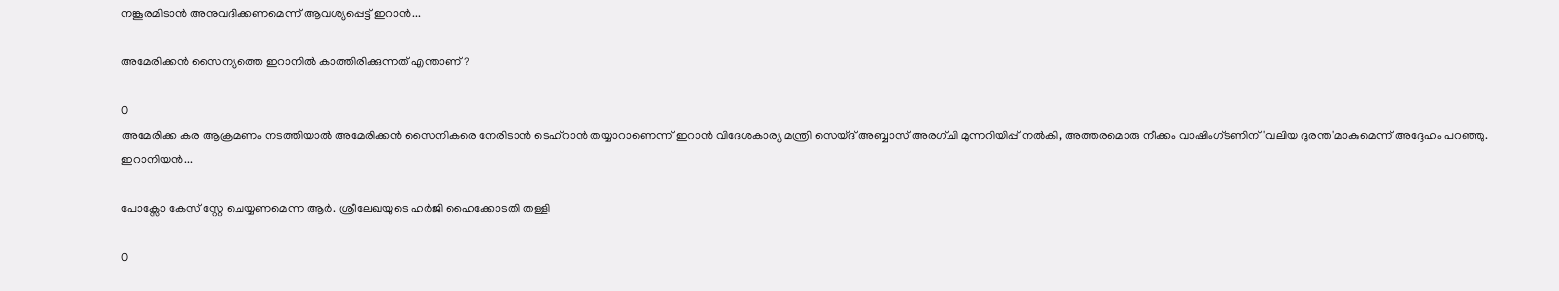നങ്കൂരമിടാൻ അനുവദിക്കണമെന്ന് ആവശ്യപ്പെട്ട് ഇറാൻ...

അമേരിക്കൻ സൈന്യത്തെ ഇറാനിൽ കാത്തിരിക്കുന്നത് എന്താണ്‌?

0
അമേരിക്ക കര ആക്രമണം നടത്തിയാൽ അമേരിക്കൻ സൈനികരെ നേരിടാൻ ടെഹ്‌റാൻ തയ്യാറാണെന്ന് ഇറാൻ വിദേശകാര്യ മന്ത്രി സെയ്‌ദ് അബ്ബാസ് അരഗ്ചി മുന്നറിയിപ്പ് നൽകി, അത്തരമൊരു നീക്കം വാഷിംഗ്ടണിന് 'വലിയ ദുരന്ത'മാകുമെന്ന് അദ്ദേഹം പറഞ്ഞു. ഇറാനിയൻ...

പോക്സോ കേസ് സ്റ്റേ ചെയ്യണമെന്ന ആർ. ശ്രീലേഖയുടെ ഹർജി ഹൈക്കോടതി തള്ളി

0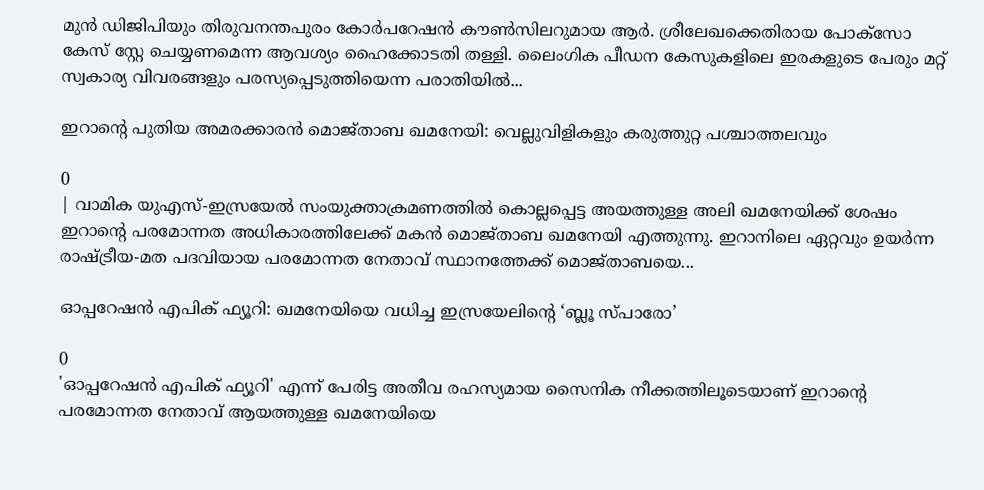മുൻ ഡിജിപിയും തിരുവനന്തപുരം കോർപറേഷൻ കൗൺസിലറുമായ ആർ. ശ്രീലേഖക്കെതിരായ പോക്സോ കേസ് സ്റ്റേ ചെയ്യണമെന്ന ആവശ്യം ഹൈക്കോടതി തള്ളി. ലൈംഗിക പീഡന കേസുകളിലെ ഇരകളുടെ പേരും മറ്റ് സ്വകാര്യ വിവരങ്ങളും പരസ്യപ്പെടുത്തിയെന്ന പരാതിയിൽ...

ഇറാന്റെ പുതിയ അമരക്കാരൻ മൊജ്താബ ഖമനേയി: വെല്ലുവിളികളും കരുത്തുറ്റ പശ്ചാത്തലവും

0
| വാമിക യുഎസ്-ഇസ്രയേൽ സംയുക്താക്രമണത്തിൽ കൊല്ലപ്പെട്ട അയത്തുള്ള അലി ഖമനേയിക്ക് ശേഷം ഇറാന്റെ പരമോന്നത അധികാരത്തിലേക്ക് മകൻ മൊജ്താബ ഖമനേയി എത്തുന്നു. ഇറാനിലെ ഏറ്റവും ഉയർന്ന രാഷ്ട്രീയ-മത പദവിയായ പരമോന്നത നേതാവ് സ്ഥാനത്തേക്ക് മൊജ്താബയെ...

ഓപ്പറേഷൻ എപിക് ഫ്യൂറി: ഖമനേയിയെ വധിച്ച ഇസ്രയേലിന്റെ ‘ബ്ലൂ സ്പാരോ’

0
'ഓപ്പറേഷൻ എപിക് ഫ്യൂറി' എന്ന് പേരിട്ട അതീവ രഹസ്യമായ സൈനിക നീക്കത്തിലൂടെയാണ് ഇറാന്റെ പരമോന്നത നേതാവ് ആയത്തുള്ള ഖമനേയിയെ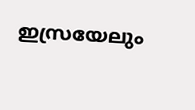ഇസ്രയേലും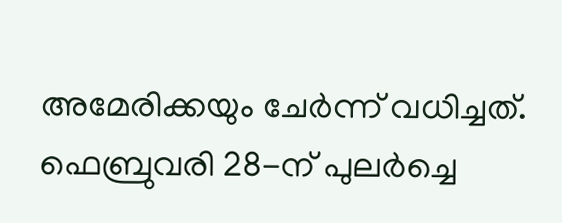അമേരിക്കയും ചേർന്ന് വധിച്ചത്. ഫെബ്രുവരി 28-ന് പുലർച്ചെ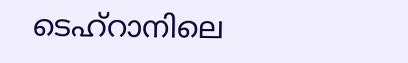ടെഹ്റാനിലെ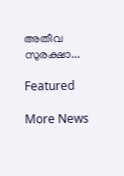അതീവ സുരക്ഷാ...

Featured

More News